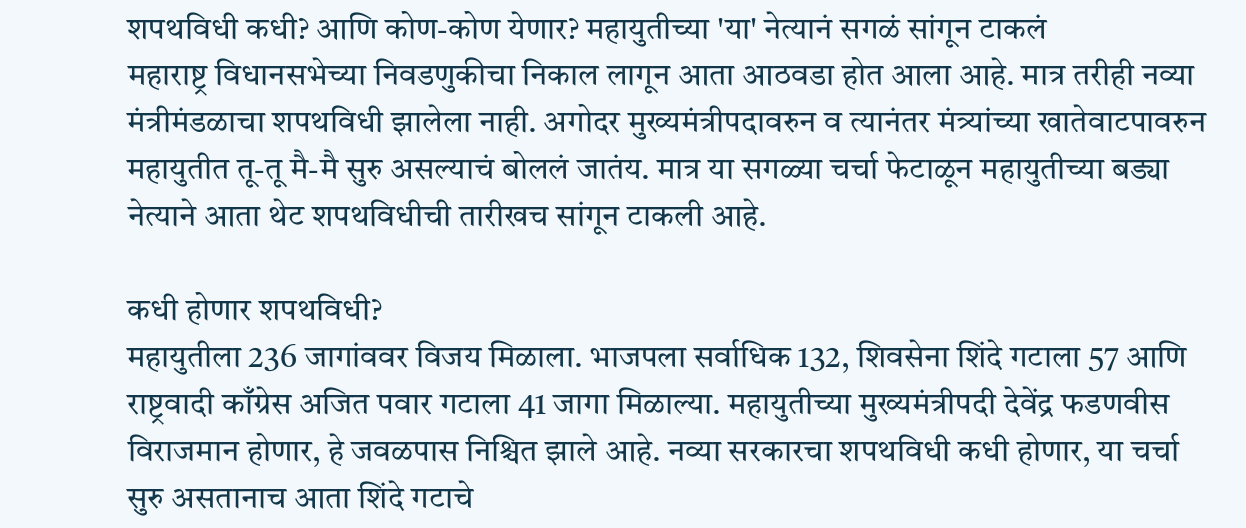शपथविधी कधी? आणि कोण-कोण येणार? महायुतीच्या 'या' नेत्यानं सगळं सांगून टाकलं
महाराष्ट्र विधानसभेच्या निवडणुकीचा निकाल लागून आता आठवडा होत आला आहे. मात्र तरीही नव्या मंत्रीमंडळाचा शपथविधी झालेला नाही. अगोदर मुख्यमंत्रीपदावरुन व त्यानंतर मंत्र्यांच्या खातेवाटपावरुन महायुतीत तू-तू मै-मै सुरु असल्याचं बोललं जातंय. मात्र या सगळ्या चर्चा फेटाळून महायुतीच्या बड्या नेत्याने आता थेट शपथविधीची तारीखच सांगून टाकली आहे.

कधी होणार शपथविधी?
महायुतीला 236 जागांववर विजय मिळाला. भाजपला सर्वाधिक 132, शिवसेना शिंदे गटाला 57 आणि राष्ट्रवादी काँग्रेस अजित पवार गटाला 41 जागा मिळाल्या. महायुतीच्या मुख्यमंत्रीपदी देवेंद्र फडणवीस विराजमान होणार, हे जवळपास निश्चित झाले आहे. नव्या सरकारचा शपथविधी कधी होणार, या चर्चा सुरु असतानाच आता शिंदे गटाचे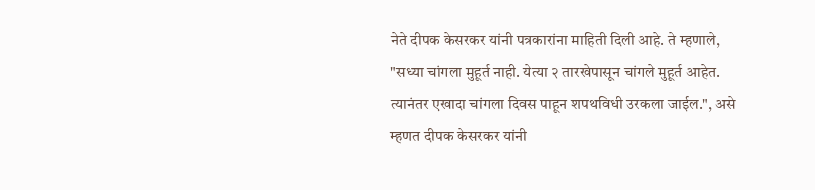नेते दीपक केसरकर यांनी पत्रकारांना माहिती दिली आहे. ते म्हणाले, "सध्या चांगला मुहूर्त नाही. येत्या २ तारखेपासून चांगले मुहूर्त आहेत. त्यानंतर एखादा चांगला दिवस पाहून शपथविधी उरकला जाईल.", असे म्हणत दीपक केसरकर यांनी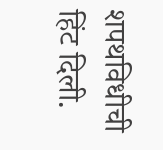शपथविधीची हिंट दिली.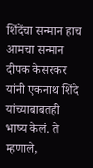शिंदेंचा सन्मान हाच आमचा सन्मान
दीपक केसरकर यांनी एकनाथ शिंदे यांच्याबाबतही भाष्य केलं. ते म्हणाले,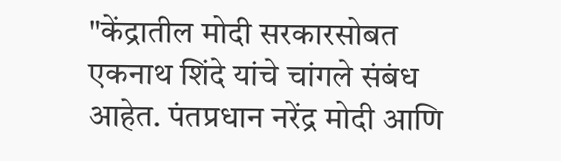"केंद्रातील मोदी सरकारसोबत एकनाथ शिंदे यांचे चांगले संबंध आहेत. पंतप्रधान नरेंद्र मोदी आणि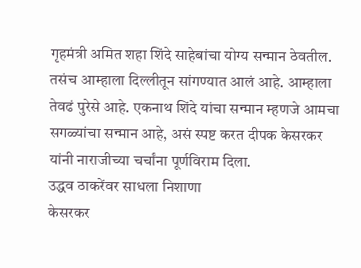गृहमंत्री अमित शहा शिंदे साहेबांचा योग्य सन्मान ठेवतील. तसंच आम्हाला दिल्लीतून सांगण्यात आलं आहे. आम्हाला तेवढं पुरेसे आहे. एकनाथ शिंदे यांचा सन्मान म्हणजे आमचा सगळ्यांचा सन्मान आहे, असं स्पष्ट करत दीपक केसरकर यांनी नाराजीच्या चर्चांना पूर्णविराम दिला.
उद्धव ठाकरेंवर साधला निशाणा
केसरकर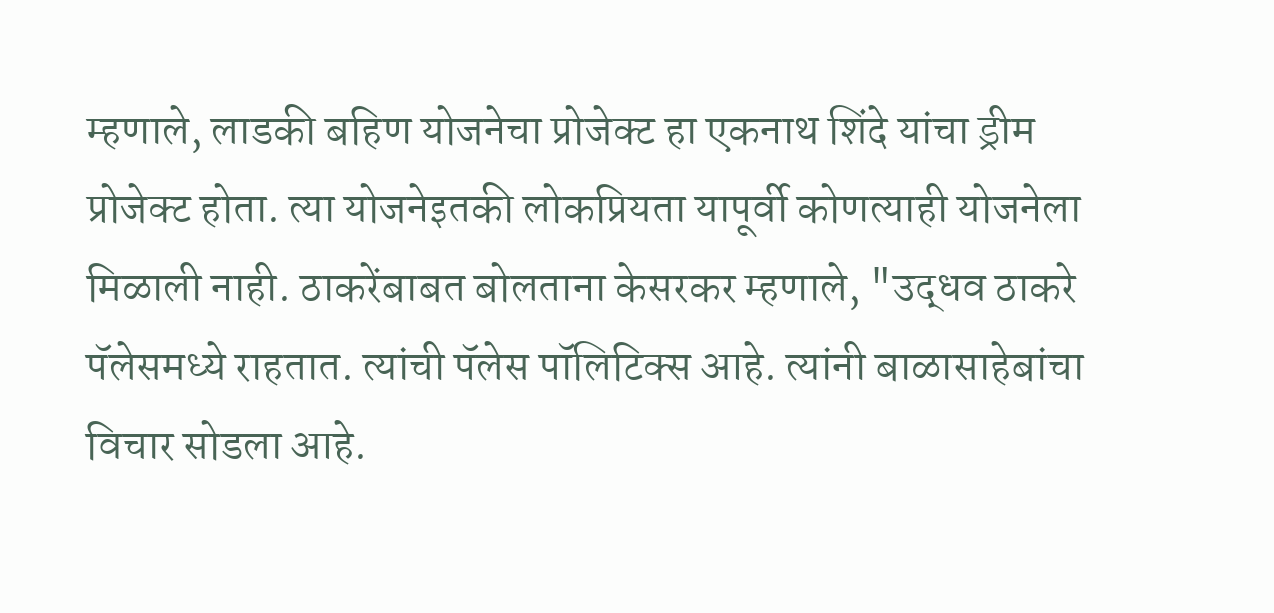म्हणाले, लाडकी बहिण योजनेचा प्रोजेक्ट हा एकनाथ शिंदे यांचा ड्रीम प्रोजेक्ट होता. त्या योजनेइतकी लोकप्रियता यापूर्वी कोणत्याही योजनेला मिळाली नाही. ठाकरेंबाबत बोलताना केसरकर म्हणाले, "उद्धव ठाकरे पॅलेसमध्ये राहतात. त्यांची पॅलेस पॉलिटिक्स आहे. त्यांनी बाळासाहेबांचा विचार सोडला आहे.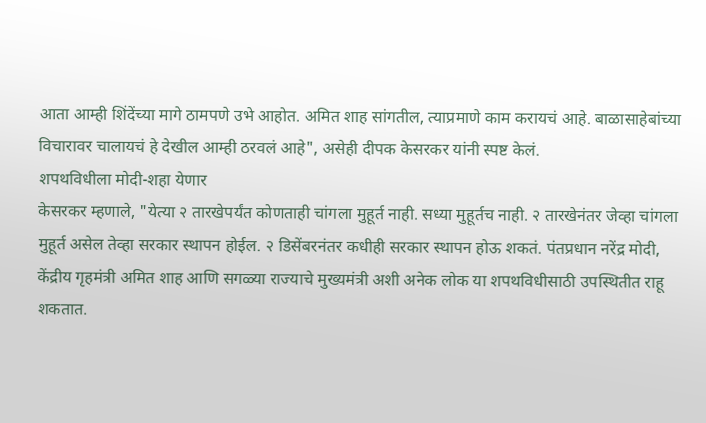आता आम्ही शिंदेंच्या मागे ठामपणे उभे आहोत. अमित शाह सांगतील, त्याप्रमाणे काम करायचं आहे. बाळासाहेबांच्या विचारावर चालायचं हे देखील आम्ही ठरवलं आहे", असेही दीपक केसरकर यांनी स्पष्ट केलं.
शपथविधीला मोदी-शहा येणार
केसरकर म्हणाले, "येत्या २ तारखेपर्यंत कोणताही चांगला मुहूर्त नाही. सध्या मुहूर्तच नाही. २ तारखेनंतर जेव्हा चांगला मुहूर्त असेल तेव्हा सरकार स्थापन होईल. २ डिसेंबरनंतर कधीही सरकार स्थापन होऊ शकतं. पंतप्रधान नरेंद्र मोदी, केंद्रीय गृहमंत्री अमित शाह आणि सगळ्या राज्याचे मुख्यमंत्री अशी अनेक लोक या शपथविधीसाठी उपस्थितीत राहू शकतात.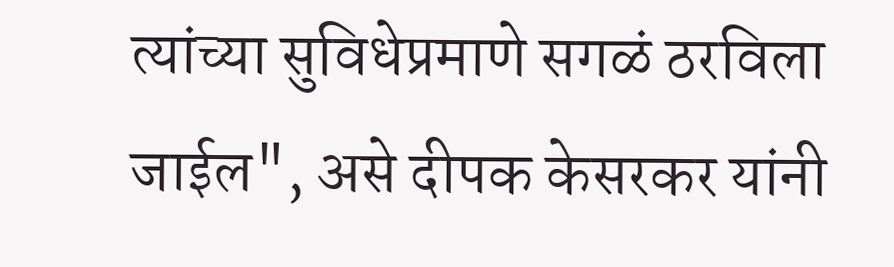त्यांच्या सुविधेप्रमाणे सगळं ठरविला जाईल", असे दीपक केसरकर यांनी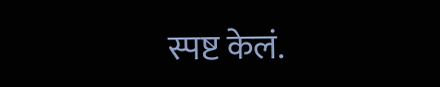स्पष्ट केलं.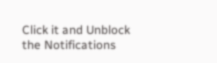Click it and Unblock the Notifications